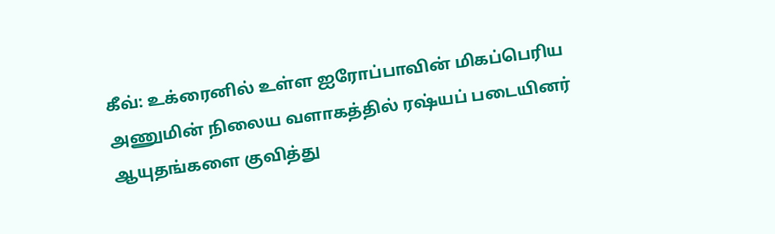கீவ்: உக்ரைனில் உள்ள ஐரோப்பாவின் மிகப்பெரிய அணுமின் நிலைய வளாகத்தில் ரஷ்யப் படையினர் ஆயுதங்களை குவித்து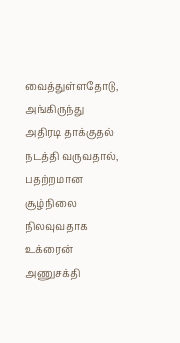வைத்துள்ளதோடு, அங்கிருந்து அதிரடி தாக்குதல் நடத்தி வருவதால், பதற்றமான சூழ்நிலை நிலவுவதாக உக்ரைன் அணுசக்தி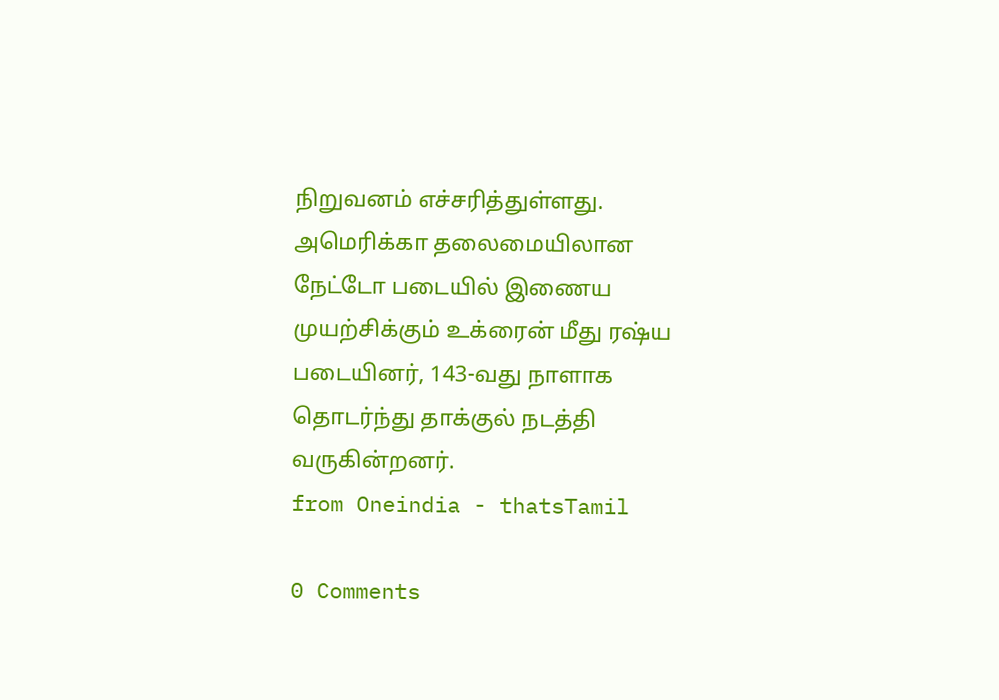நிறுவனம் எச்சரித்துள்ளது. அமெரிக்கா தலைமையிலான நேட்டோ படையில் இணைய முயற்சிக்கும் உக்ரைன் மீது ரஷ்ய படையினர், 143-வது நாளாக தொடர்ந்து தாக்குல் நடத்தி வருகின்றனர்.
from Oneindia - thatsTamil

0 Comments